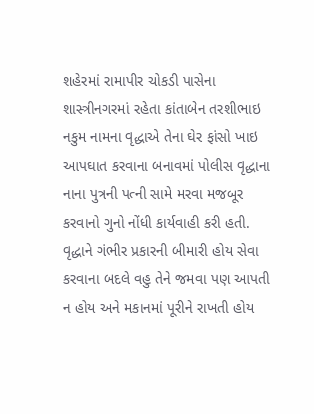શહેરમાં રામાપીર ચોકડી પાસેના શાસ્ત્રીનગરમાં રહેતા કાંતાબેન તરશીભાઇ નકુમ નામના વૃદ્ધાએ તેના ઘેર ફાંસો ખાઇ આપઘાત કરવાના બનાવમાં પોલીસ વૃદ્ધાના નાના પુત્રની પત્ની સામે મરવા મજબૂર કરવાનો ગુનો નોંધી કાર્યવાહી કરી હતી. વૃદ્ધાને ગંભીર પ્રકારની બીમારી હોય સેવા કરવાના બદલે વહુ તેને જમવા પણ આપતી ન હોય અને મકાનમાં પૂરીને રાખતી હોય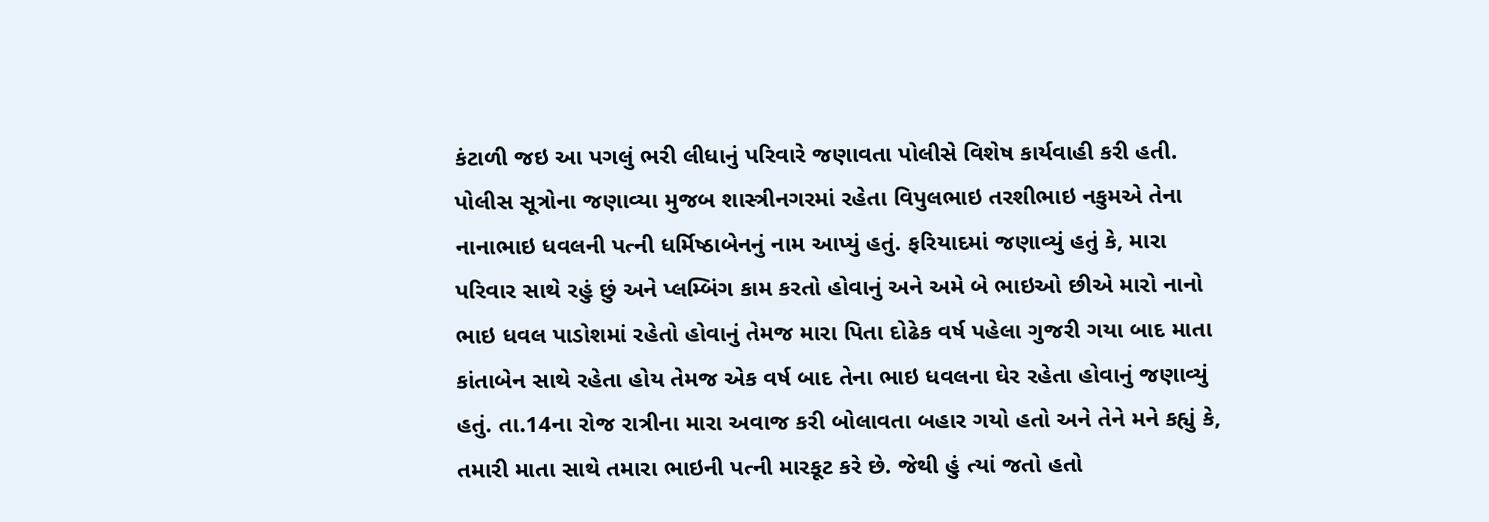કંટાળી જઇ આ પગલું ભરી લીધાનું પરિવારે જણાવતા પોલીસે વિશેષ કાર્યવાહી કરી હતી.
પોલીસ સૂત્રોના જણાવ્યા મુજબ શાસ્ત્રીનગરમાં રહેતા વિપુલભાઇ તરશીભાઇ નકુમએ તેના નાનાભાઇ ધવલની પત્ની ધર્મિષ્ઠાબેનનું નામ આપ્યું હતું. ફરિયાદમાં જણાવ્યું હતું કે, મારા પરિવાર સાથે રહું છું અને પ્લમ્બિંગ કામ કરતો હોવાનું અને અમે બે ભાઇઓ છીએ મારો નાનો ભાઇ ધવલ પાડોશમાં રહેતો હોવાનું તેમજ મારા પિતા દોઢેક વર્ષ પહેલા ગુજરી ગયા બાદ માતા કાંતાબેન સાથે રહેતા હોય તેમજ એક વર્ષ બાદ તેના ભાઇ ધવલના ઘેર રહેતા હોવાનું જણાવ્યું હતું. તા.14ના રોજ રાત્રીના મારા અવાજ કરી બોલાવતા બહાર ગયો હતો અને તેને મને કહ્યું કે, તમારી માતા સાથે તમારા ભાઇની પત્ની મારકૂટ કરે છે. જેથી હું ત્યાં જતો હતો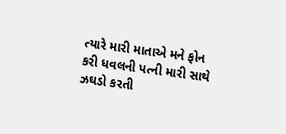ત્યારે મારી માતાએ મને ફોન કરી ધવલની પત્ની મારી સાથે ઝઘડો કરતી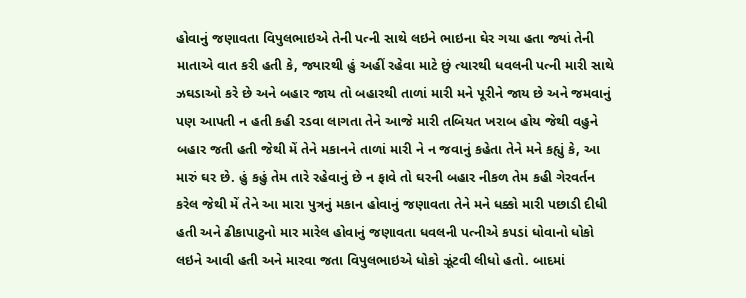હોવાનું જણાવતા વિપુલભાઇએ તેની પત્ની સાથે લઇને ભાઇના ઘેર ગયા હતા જ્યાં તેની માતાએ વાત કરી હતી કે, જ્યારથી હું અહીં રહેવા માટે છું ત્યારથી ધવલની પત્ની મારી સાથે ઝઘડાઓ કરે છે અને બહાર જાય તો બહારથી તાળાં મારી મને પૂરીને જાય છે અને જમવાનું પણ આપતી ન હતી કહી રડવા લાગતા તેને આજે મારી તબિયત ખરાબ હોય જેથી વહુને બહાર જતી હતી જેથી મેં તેને મકાનને તાળાં મારી ને ન જવાનું કહેતા તેને મને કહ્યું કે, આ મારું ઘર છે. હું કહું તેમ તારે રહેવાનું છે ન ફાવે તો ઘરની બહાર નીકળ તેમ કહી ગેરવર્તન કરેલ જેથી મેં તેને આ મારા પુત્રનું મકાન હોવાનું જણાવતા તેને મને ધક્કો મારી પછાડી દીધી હતી અને ઢીકાપાટુનો માર મારેલ હોવાનું જણાવતા ધવલની પત્નીએ કપડાં ધોવાનો ધોકો લઇને આવી હતી અને મારવા જતા વિપુલભાઇએ ધોકો ઝૂંટવી લીધો હતો. બાદમાં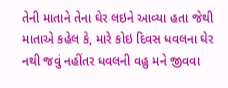તેની માતાને તેના ઘેર લઇને આવ્યા હતા જેથી માતાએ કહેલ કે, મારે કોઇ દિવસ ધવલના ઘેર નથી જવું નહીંતર ધવલની વહુ મને જીવવા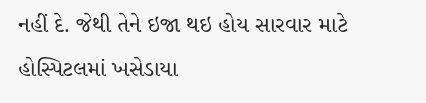નહીં દે. જેથી તેને ઇજા થઇ હોય સારવાર માટે હોસ્પિટલમાં ખસેડાયા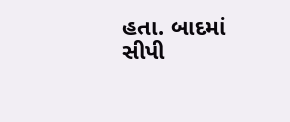હતા. બાદમાં સીપી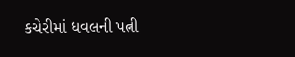કચેરીમાં ધવલની પત્ની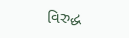વિરુદ્ધ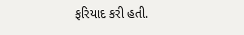ફરિયાદ કરી હતી.